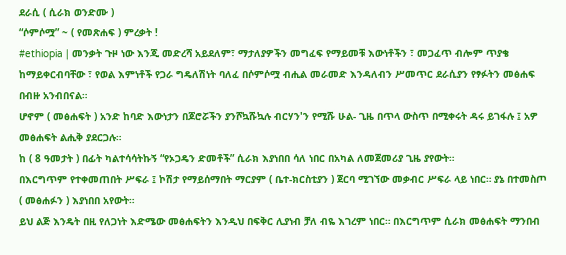ደራሲ ( ሲራክ ወንድሙ )
“ሶምሶሟ” ~ ( የመጽሐፍ ) ምረቃት !
#ethiopia | መንቃት ጉዞ ነው እንጂ መድረሻ አይደለም፣ ማታለያዎችን መግፈፍ የማይመቹ እውነቶችን ፣ መጋፈጥ ብሎም ጥያቄ ከማይቀርብባቸው ፣ የወል እምነቶች የጋራ ግዴለሽነት ባለፈ በሶምሶሟ ብሒል መራመድ እንዳለብን ሥመጥር ደራሲያን የፃፉትን መፅሐፍ በብዙ አንብበናል።
ሆኖም ( መፅሐፍት ) አንድ ከባድ እውነታን በጆሮሯችን ያንሾኳሹኳሉ ብርሃን'ን የሚሹ ሁል- ጊዜ በጥላ ውስጥ በሚቀሩት ዳሩ ይገፋሉ ፤ አዎ መፅሐፍት ልሒቅ ያደርጋሉ።
ከ ( 8 ዓመታት ) በፊት ካልተሳሳትኩኝ “የኦጋዴን ድመቶች” ሲራክ እያነበበ ሳለ ነበር በአካል ለመጀመሪያ ጊዜ ያየውት።
በእርግጥም የተቀመጠበት ሥፍራ ፤ ኮሽታ የማይሰማበት ማርያም ( ቤተ-ክርስቲያን ) ጀርባ ሚገኘው መቃብር ሥፍራ ላይ ነበር። ያኔ በተመስጦ ( መፅሐፉን ) እያነበበ አየውት።
ይህ ልጅ እንዴት በዚ የለጋነት እድሜው መፅሐፍትን እንዲህ በፍቅር ሊያነብ ቻለ ብዬ እገረም ነበር። በእርግጥም ሲራክ መፅሐፍት ማንበብ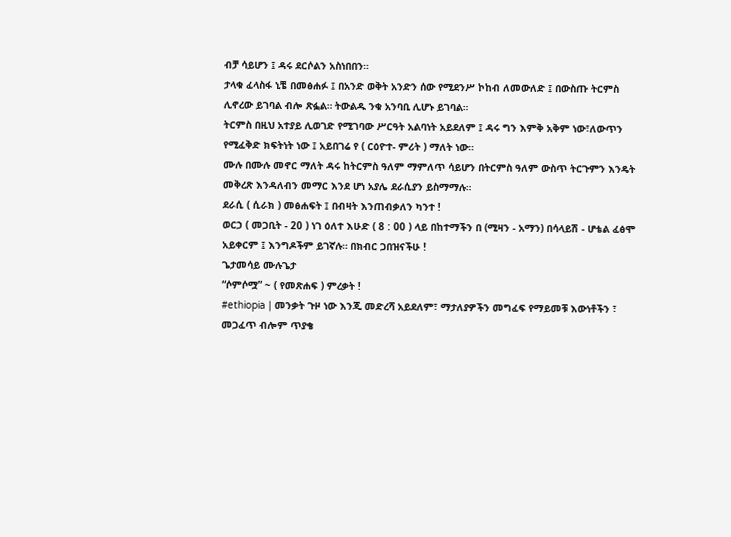ብቻ ሳይሆን ፤ ዳሩ ደርሶልን አስነበበን።
ታላቁ ፈላስፋ ኒቼ በመፅሐፉ ፤ በአንድ ወቅት አንድን ሰው የሚደንሥ ኮከብ ለመውለድ ፤ በውስጡ ትርምስ ሊኖረው ይገባል ብሎ ጽፏል። ትውልዱ ንቁ አንባቢ ሊሆኑ ይገባል።
ትርምስ በዚህ አተያይ ሊወገድ የሚገባው ሥርዓት አልባነት አይደለም ፤ ዳሩ ግን እምቅ አቅም ነው፣ለውጥን የሚፈቅድ ክፍትነት ነው ፤ አይበገሬ የ ( ርዕዮተ- ምሪት ) ማለት ነው።
ሙሉ በሙሉ መኖር ማለት ዳሩ ከትርምስ ዓለም ማምለጥ ሳይሆን በትርምስ ዓለም ውስጥ ትርጉምን እንዴት መቅረጽ እንዳለብን መማር እንደ ሆነ አያሌ ደራሲያን ይስማማሉ።
ደራሲ ( ሲራክ ) መፅሐፍት ፤ በብዛት እንጠብቃለን ካንተ !
ወርኃ ( መጋቢት - 20 ) ነገ ዕለተ እሁድ ( 8 : 00 ) ላይ በከተማችን በ (ሚዛን - አማን) በሳላይሽ - ሆቴል ፈፅሞ አይቀርም ፤ እንግዶችም ይገኛሉ። በክብር ጋበዝናችሁ !
ጌታመሳይ ሙሉጌታ
“ሶምሶሟ” ~ ( የመጽሐፍ ) ምረቃት !
#ethiopia | መንቃት ጉዞ ነው እንጂ መድረሻ አይደለም፣ ማታለያዎችን መግፈፍ የማይመቹ እውነቶችን ፣ መጋፈጥ ብሎም ጥያቄ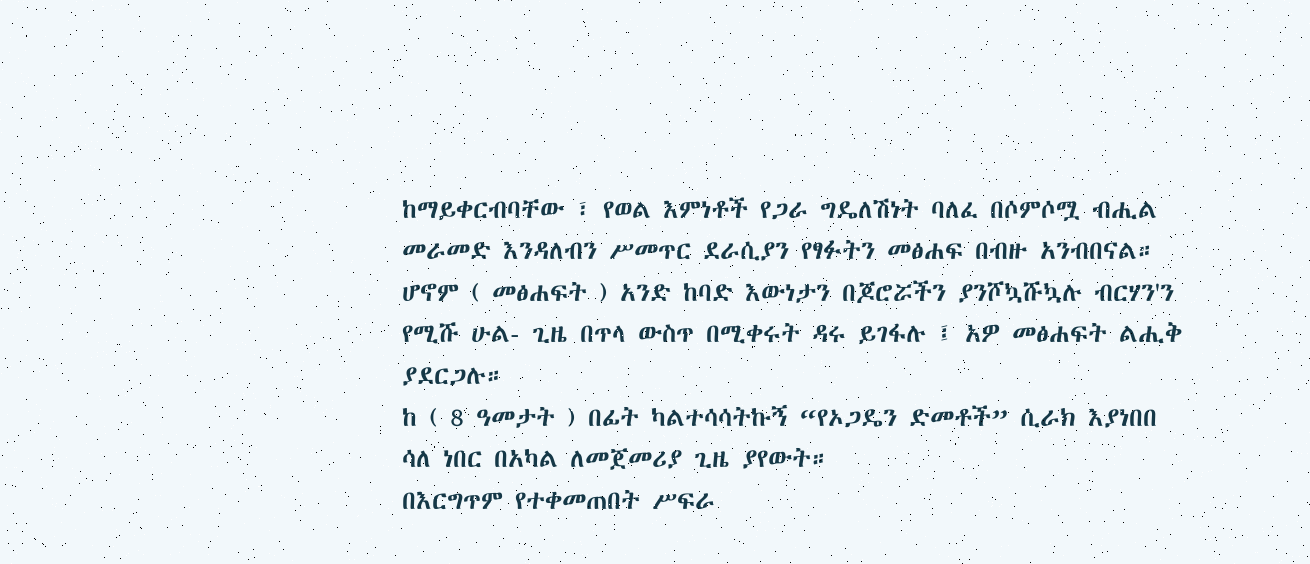ከማይቀርብባቸው ፣ የወል እምነቶች የጋራ ግዴለሽነት ባለፈ በሶምሶሟ ብሒል መራመድ እንዳለብን ሥመጥር ደራሲያን የፃፉትን መፅሐፍ በብዙ አንብበናል።
ሆኖም ( መፅሐፍት ) አንድ ከባድ እውነታን በጆሮሯችን ያንሾኳሹኳሉ ብርሃን'ን የሚሹ ሁል- ጊዜ በጥላ ውስጥ በሚቀሩት ዳሩ ይገፋሉ ፤ አዎ መፅሐፍት ልሒቅ ያደርጋሉ።
ከ ( 8 ዓመታት ) በፊት ካልተሳሳትኩኝ “የኦጋዴን ድመቶች” ሲራክ እያነበበ ሳለ ነበር በአካል ለመጀመሪያ ጊዜ ያየውት።
በእርግጥም የተቀመጠበት ሥፍራ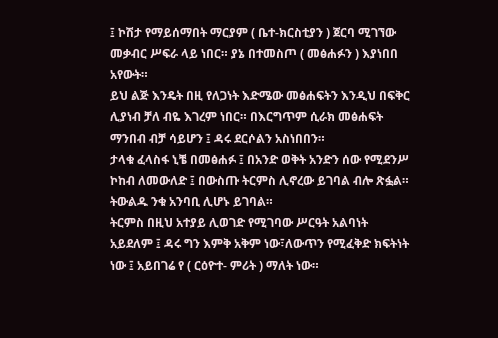፤ ኮሽታ የማይሰማበት ማርያም ( ቤተ-ክርስቲያን ) ጀርባ ሚገኘው መቃብር ሥፍራ ላይ ነበር። ያኔ በተመስጦ ( መፅሐፉን ) እያነበበ አየውት።
ይህ ልጅ እንዴት በዚ የለጋነት እድሜው መፅሐፍትን እንዲህ በፍቅር ሊያነብ ቻለ ብዬ እገረም ነበር። በእርግጥም ሲራክ መፅሐፍት ማንበብ ብቻ ሳይሆን ፤ ዳሩ ደርሶልን አስነበበን።
ታላቁ ፈላስፋ ኒቼ በመፅሐፉ ፤ በአንድ ወቅት አንድን ሰው የሚደንሥ ኮከብ ለመውለድ ፤ በውስጡ ትርምስ ሊኖረው ይገባል ብሎ ጽፏል። ትውልዱ ንቁ አንባቢ ሊሆኑ ይገባል።
ትርምስ በዚህ አተያይ ሊወገድ የሚገባው ሥርዓት አልባነት አይደለም ፤ ዳሩ ግን እምቅ አቅም ነው፣ለውጥን የሚፈቅድ ክፍትነት ነው ፤ አይበገሬ የ ( ርዕዮተ- ምሪት ) ማለት ነው።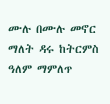ሙሉ በሙሉ መኖር ማለት ዳሩ ከትርምስ ዓለም ማምለጥ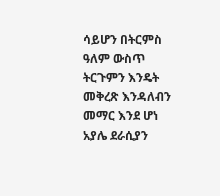ሳይሆን በትርምስ ዓለም ውስጥ ትርጉምን እንዴት መቅረጽ እንዳለብን መማር እንደ ሆነ አያሌ ደራሲያን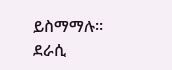ይስማማሉ።
ደራሲ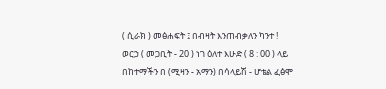( ሲራክ ) መፅሐፍት ፤ በብዛት እንጠብቃለን ካንተ !
ወርኃ ( መጋቢት - 20 ) ነገ ዕለተ እሁድ ( 8 : 00 ) ላይ በከተማችን በ (ሚዛን - አማን) በሳላይሽ - ሆቴል ፈፅሞ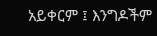አይቀርም ፤ እንግዶችም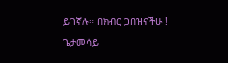ይገኛሉ። በክብር ጋበዝናችሁ !
ጌታመሳይ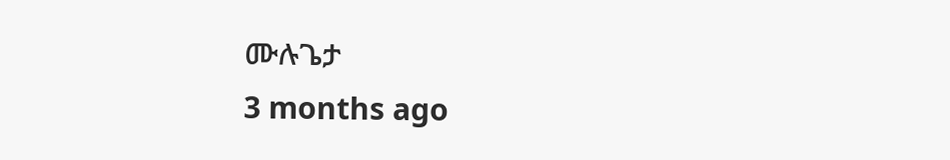ሙሉጌታ
3 months ago